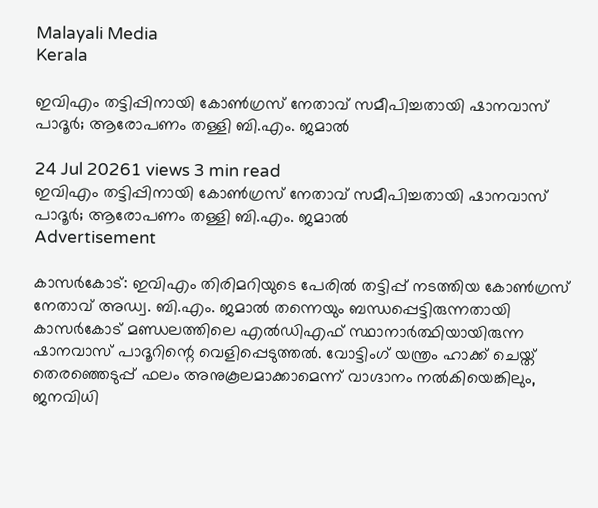Malayali Media
Kerala

ഇവിഎം തട്ടിപ്പിനായി കോൺഗ്രസ് നേതാവ് സമീപിച്ചതായി ഷാനവാസ് പാദൂർ; ആരോപണം തള്ളി ബി.എം. ജമാൽ

24 Jul 20261 views 3 min read
ഇവിഎം തട്ടിപ്പിനായി കോൺഗ്രസ് നേതാവ് സമീപിച്ചതായി ഷാനവാസ് പാദൂർ; ആരോപണം തള്ളി ബി.എം. ജമാൽ
Advertisement

കാസർകോട്: ഇവിഎം തിരിമറിയുടെ പേരിൽ തട്ടിപ്പ് നടത്തിയ കോൺഗ്രസ് നേതാവ് അഡ്വ. ബി.എം. ജമാൽ തന്നെയും ബന്ധപ്പെട്ടിരുന്നതായി കാസർകോട് മണ്ഡലത്തിലെ എൽഡിഎഫ് സ്ഥാനാർത്ഥിയായിരുന്ന ഷാനവാസ് പാദൂറിന്റെ വെളിപ്പെടുത്തൽ. വോട്ടിംഗ് യന്ത്രം ഹാക്ക് ചെയ്ത് തെരഞ്ഞെടുപ്പ് ഫലം അനുകൂലമാക്കാമെന്ന് വാഗ്ദാനം നൽകിയെങ്കിലും, ജനവിധി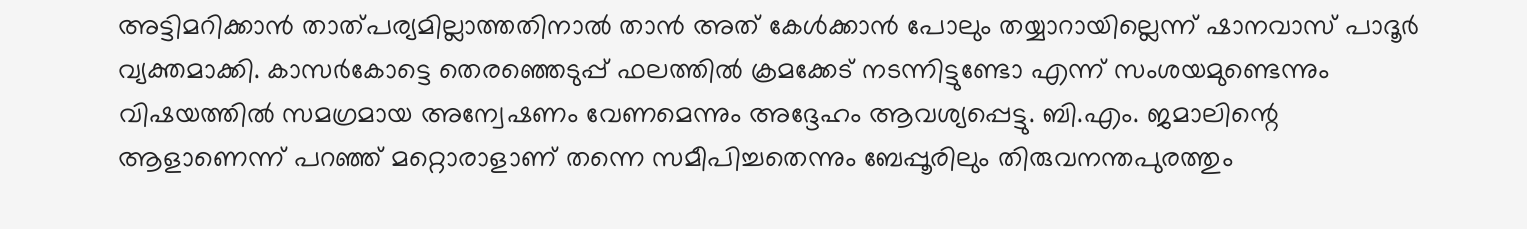അട്ടിമറിക്കാൻ താത്പര്യമില്ലാത്തതിനാൽ താൻ അത് കേൾക്കാൻ പോലും തയ്യാറായില്ലെന്ന് ഷാനവാസ് പാദൂർ വ്യക്തമാക്കി. കാസർകോട്ടെ തെരഞ്ഞെടുപ്പ് ഫലത്തിൽ ക്രമക്കേട് നടന്നിട്ടുണ്ടോ എന്ന് സംശയമുണ്ടെന്നും വിഷയത്തിൽ സമഗ്രമായ അന്വേഷണം വേണമെന്നും അദ്ദേഹം ആവശ്യപ്പെട്ടു. ബി.എം. ജമാലിന്റെ ആളാണെന്ന് പറഞ്ഞ് മറ്റൊരാളാണ് തന്നെ സമീപിച്ചതെന്നും ബേപ്പൂരിലും തിരുവനന്തപുരത്തും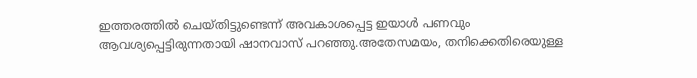ഇത്തരത്തിൽ ചെയ്തിട്ടുണ്ടെന്ന് അവകാശപ്പെട്ട ഇയാൾ പണവും ആവശ്യപ്പെട്ടിരുന്നതായി ഷാനവാസ് പറഞ്ഞു.അതേസമയം, തനിക്കെതിരെയുള്ള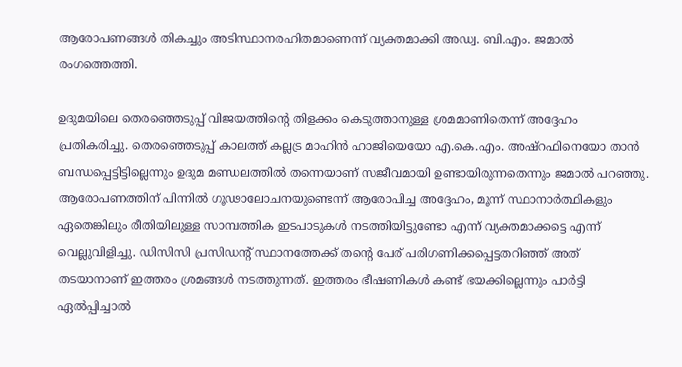ആരോപണങ്ങൾ തികച്ചും അടിസ്ഥാനരഹിതമാണെന്ന് വ്യക്തമാക്കി അഡ്വ. ബി.എം. ജമാൽ രംഗത്തെത്തി.

ഉദുമയിലെ തെരഞ്ഞെടുപ്പ് വിജയത്തിന്റെ തിളക്കം കെടുത്താനുള്ള ശ്രമമാണിതെന്ന് അദ്ദേഹം പ്രതികരിച്ചു. തെരഞ്ഞെടുപ്പ് കാലത്ത് കല്ലട്ര മാഹിൻ ഹാജിയെയോ എ.കെ.എം. അഷ്‌റഫിനെയോ താൻ ബന്ധപ്പെട്ടിട്ടില്ലെന്നും ഉദുമ മണ്ഡലത്തിൽ തന്നെയാണ് സജീവമായി ഉണ്ടായിരുന്നതെന്നും ജമാൽ പറഞ്ഞു. ആരോപണത്തിന് പിന്നിൽ ഗൂഢാലോചനയുണ്ടെന്ന് ആരോപിച്ച അദ്ദേഹം, മൂന്ന് സ്ഥാനാർത്ഥികളും ഏതെങ്കിലും രീതിയിലുള്ള സാമ്പത്തിക ഇടപാടുകൾ നടത്തിയിട്ടുണ്ടോ എന്ന് വ്യക്തമാക്കട്ടെ എന്ന് വെല്ലുവിളിച്ചു. ഡിസിസി പ്രസിഡന്റ് സ്ഥാനത്തേക്ക് തന്റെ പേര് പരിഗണിക്കപ്പെട്ടതറിഞ്ഞ് അത് തടയാനാണ് ഇത്തരം ശ്രമങ്ങൾ നടത്തുന്നത്. ഇത്തരം ഭീഷണികൾ കണ്ട് ഭയക്കില്ലെന്നും പാർട്ടി ഏൽപ്പിച്ചാൽ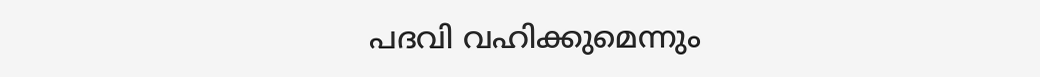പദവി വഹിക്കുമെന്നും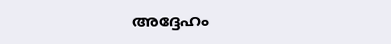അദ്ദേഹം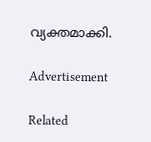വ്യക്തമാക്കി.

Advertisement

Related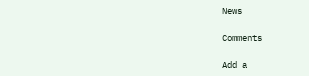News

Comments

Add a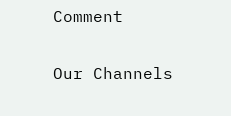Comment

Our Channels